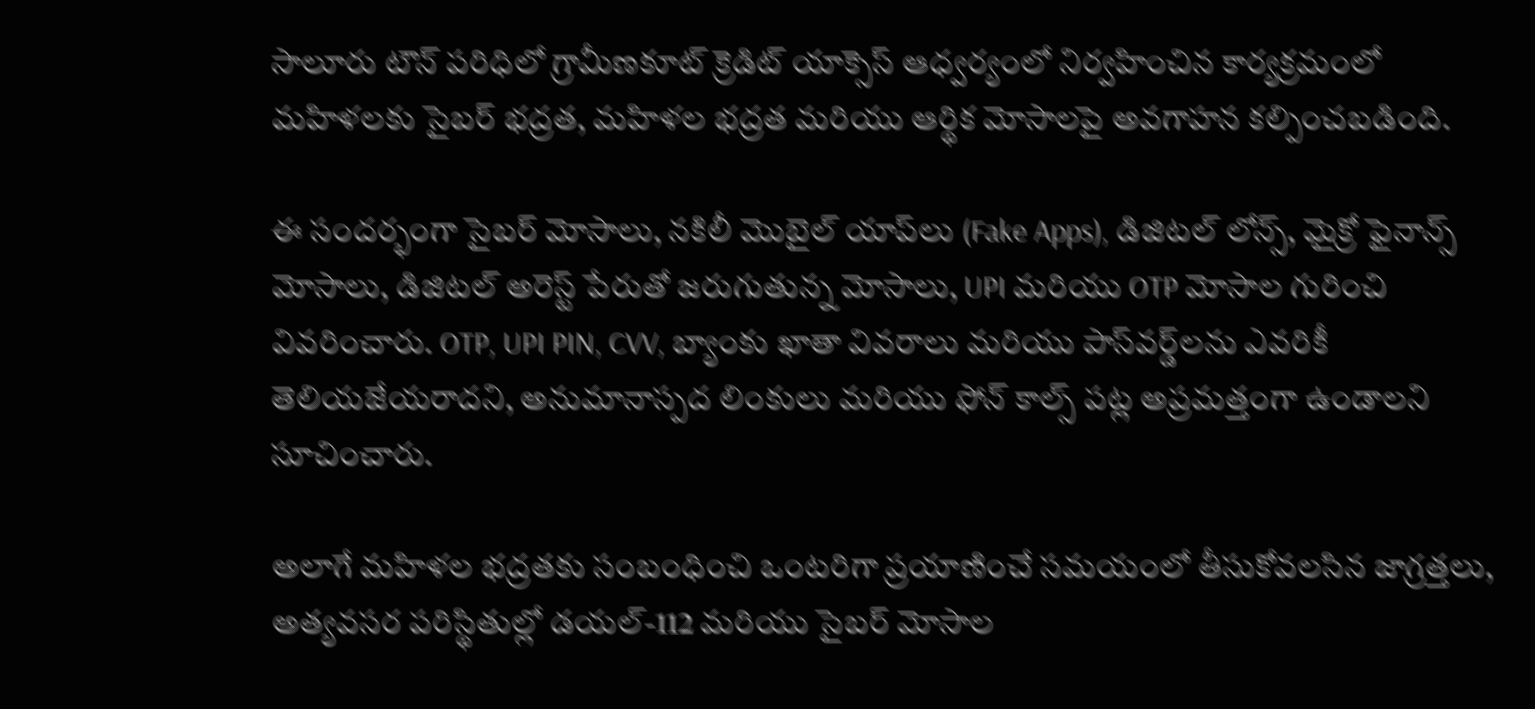సాలూరు టౌన్ పరిధిలో గ్రామీణకూట్ క్రెడిట్ యాక్సెస్ ఆధ్వర్యంలో నిర్వహించిన కార్యక్రమంలో మహిళలకు సైబర్ భద్రత, మహిళల భద్రత మరియు ఆర్థిక మోసాలపై అవగాహన కల్పించబడింది.

ఈ సందర్భంగా సైబర్ మోసాలు, నకిలీ మొబైల్ యాప్‌లు (Fake Apps), డిజిటల్ లోన్స్, మైక్రో ఫైనాన్స్ మోసాలు, డిజిటల్ అరెస్ట్ పేరుతో జరుగుతున్న మోసాలు, UPI మరియు OTP మోసాల గురించి వివరించారు. OTP, UPI PIN, CVV, బ్యాంకు ఖాతా వివరాలు మరియు పాస్‌వర్డ్‌లను ఎవరికీ తెలియజేయరాదని, అనుమానాస్పద లింకులు మరియు ఫోన్ కాల్స్ పట్ల అప్రమత్తంగా ఉండాలని సూచించారు.

అలాగే మహిళల భద్రతకు సంబంధించి ఒంటరిగా ప్రయాణించే సమయంలో తీసుకోవలసిన జాగ్రత్తలు, అత్యవసర పరిస్థితుల్లో డయల్-112 మరియు సైబర్ మోసాల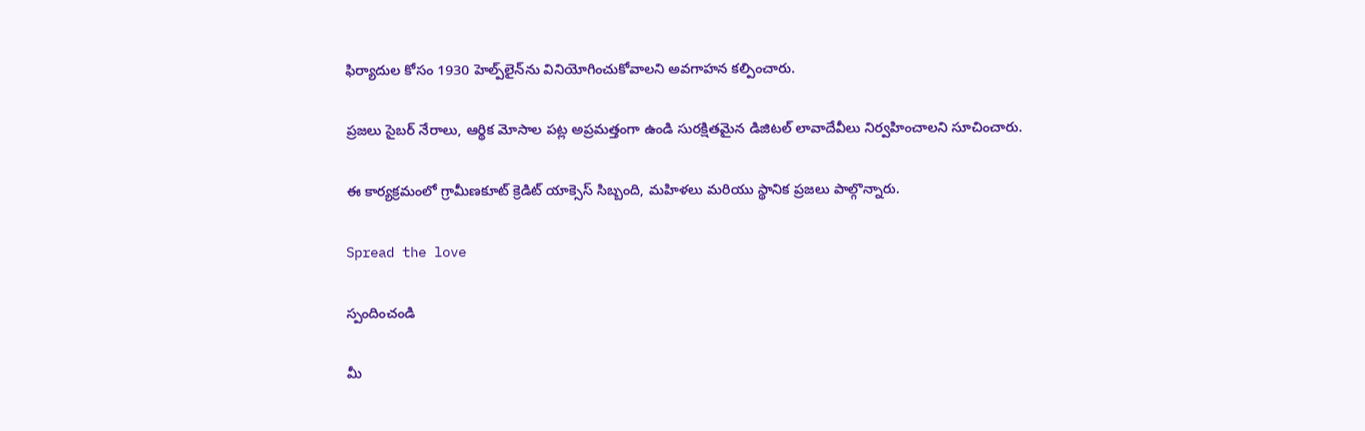ఫిర్యాదుల కోసం 1930 హెల్ప్‌లైన్‌ను వినియోగించుకోవాలని అవగాహన కల్పించారు.

ప్రజలు సైబర్ నేరాలు, ఆర్థిక మోసాల పట్ల అప్రమత్తంగా ఉండి సురక్షితమైన డిజిటల్ లావాదేవీలు నిర్వహించాలని సూచించారు.

ఈ కార్యక్రమంలో గ్రామీణకూట్ క్రెడిట్ యాక్సెస్ సిబ్బంది, మహిళలు మరియు స్థానిక ప్రజలు పాల్గొన్నారు.

Spread the love

స్పందించండి

మీ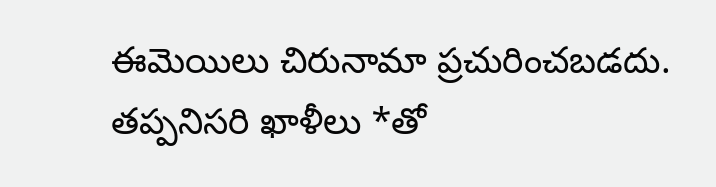ఈమెయిలు చిరునామా ప్రచురించబడదు. తప్పనిసరి ఖాళీలు *తో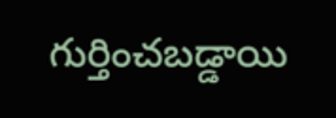గుర్తించబడ్డాయి